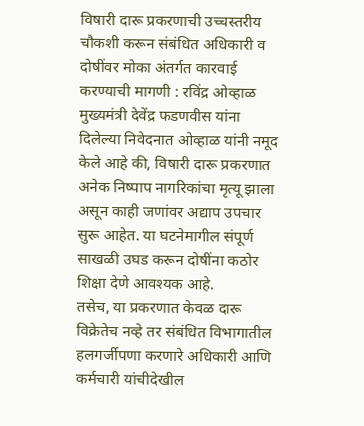विषारी दारू प्रकरणाची उच्चस्तरीय चौकशी करून संबंधित अधिकारी व दोषींवर मोका अंतर्गत कारवाई करण्याची मागणी : रविंद्र ओव्हाळ
मुख्यमंत्री देवेंद्र फडणवीस यांना दिलेल्या निवेदनात ओव्हाळ यांनी नमूद केले आहे की, विषारी दारू प्रकरणात अनेक निष्पाप नागरिकांचा मृत्यू झाला असून काही जणांवर अद्याप उपचार सुरू आहेत. या घटनेमागील संपूर्ण साखळी उघड करून दोषींना कठोर शिक्षा देणे आवश्यक आहे.
तसेच, या प्रकरणात केवळ दारू विक्रेतेच नव्हे तर संबंधित विभागातील हलगर्जीपणा करणारे अधिकारी आणि कर्मचारी यांचीदेखील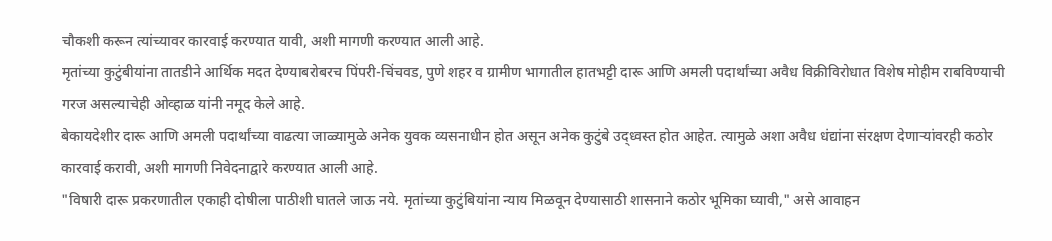चौकशी करून त्यांच्यावर कारवाई करण्यात यावी, अशी मागणी करण्यात आली आहे.
मृतांच्या कुटुंबीयांना तातडीने आर्थिक मदत देण्याबरोबरच पिंपरी-चिंचवड, पुणे शहर व ग्रामीण भागातील हातभट्टी दारू आणि अमली पदार्थांच्या अवैध विक्रीविरोधात विशेष मोहीम राबविण्याची गरज असल्याचेही ओव्हाळ यांनी नमूद केले आहे.
बेकायदेशीर दारू आणि अमली पदार्थांच्या वाढत्या जाळ्यामुळे अनेक युवक व्यसनाधीन होत असून अनेक कुटुंबे उद्ध्वस्त होत आहेत. त्यामुळे अशा अवैध धंद्यांना संरक्षण देणाऱ्यांवरही कठोर कारवाई करावी, अशी मागणी निवेदनाद्वारे करण्यात आली आहे.
"विषारी दारू प्रकरणातील एकाही दोषीला पाठीशी घातले जाऊ नये. मृतांच्या कुटुंबियांना न्याय मिळवून देण्यासाठी शासनाने कठोर भूमिका घ्यावी," असे आवाहन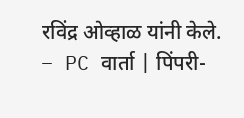रविंद्र ओव्हाळ यांनी केले.
– PC वार्ता | पिंपरी-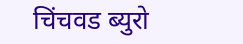चिंचवड ब्युरो